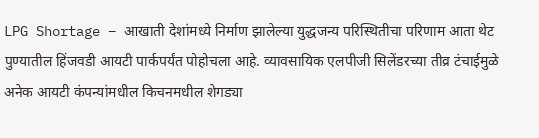LPG Shortage – आखाती देशांमध्ये निर्माण झालेल्या युद्धजन्य परिस्थितीचा परिणाम आता थेट पुण्यातील हिंजवडी आयटी पार्कपर्यंत पोहोचला आहे. व्यावसायिक एलपीजी सिलेंडरच्या तीव्र टंचाईमुळे अनेक आयटी कंपन्यांमधील किचनमधील शेगड्या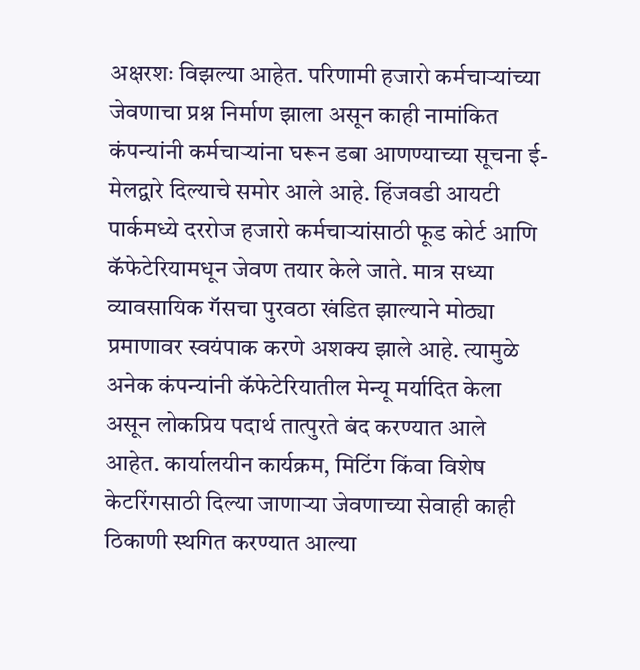अक्षरशः विझल्या आहेत. परिणामी हजारो कर्मचाऱ्यांच्या जेवणाचा प्रश्न निर्माण झाला असून काही नामांकित कंपन्यांनी कर्मचाऱ्यांना घरून डबा आणण्याच्या सूचना ई-मेलद्वारे दिल्याचे समोर आले आहे. हिंजवडी आयटी पार्कमध्ये दररोज हजारो कर्मचाऱ्यांसाठी फूड कोर्ट आणि कॅफेटेरियामधून जेवण तयार केले जाते. मात्र सध्या व्यावसायिक गॅसचा पुरवठा खंडित झाल्याने मोठ्या प्रमाणावर स्वयंपाक करणे अशक्य झाले आहे. त्यामुळे अनेक कंपन्यांनी कॅफेटेरियातील मेन्यू मर्यादित केला असून लोकप्रिय पदार्थ तात्पुरते बंद करण्यात आले आहेत. कार्यालयीन कार्यक्रम, मिटिंग किंवा विशेष केटरिंगसाठी दिल्या जाणाऱ्या जेवणाच्या सेवाही काही ठिकाणी स्थगित करण्यात आल्या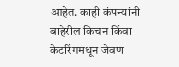आहेत. काही कंपन्यांनी बाहेरील किचन किंवा केटरिंगमधून जेवण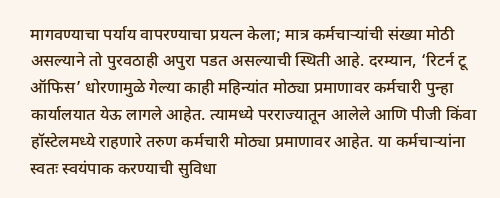मागवण्याचा पर्याय वापरण्याचा प्रयत्न केला; मात्र कर्मचाऱ्यांची संख्या मोठी असल्याने तो पुरवठाही अपुरा पडत असल्याची स्थिती आहे. दरम्यान, ‘रिटर्न टू ऑफिस’ धोरणामुळे गेल्या काही महिन्यांत मोठ्या प्रमाणावर कर्मचारी पुन्हा कार्यालयात येऊ लागले आहेत. त्यामध्ये परराज्यातून आलेले आणि पीजी किंवा हॉस्टेलमध्ये राहणारे तरुण कर्मचारी मोठ्या प्रमाणावर आहेत. या कर्मचाऱ्यांना स्वतः स्वयंपाक करण्याची सुविधा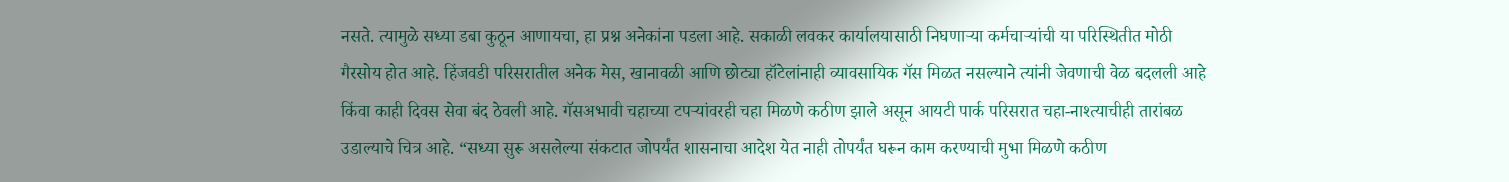नसते. त्यामुळे सध्या डबा कुठून आणायचा, हा प्रश्न अनेकांना पडला आहे. सकाळी लवकर कार्यालयासाठी निघणाऱ्या कर्मचाऱ्यांची या परिस्थितीत मोठी गैरसोय होत आहे. हिंजवडी परिसरातील अनेक मेस, खानावळी आणि छोट्या हॉटेलांनाही व्यावसायिक गॅस मिळत नसल्याने त्यांनी जेवणाची वेळ बदलली आहे किंवा काही दिवस सेवा बंद ठेवली आहे. गॅसअभावी चहाच्या टपऱ्यांवरही चहा मिळणे कठीण झाले असून आयटी पार्क परिसरात चहा-नाश्त्याचीही तारांबळ उडाल्याचे चित्र आहे. “सध्या सुरू असलेल्या संकटात जोपर्यंत शासनाचा आदेश येत नाही तोपर्यंत घरून काम करण्याची मुभा मिळणे कठीण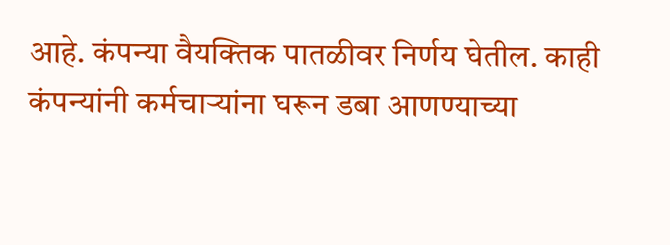आहे. कंपन्या वैयक्तिक पातळीवर निर्णय घेतील. काही कंपन्यांनी कर्मचाऱ्यांना घरून डबा आणण्याच्या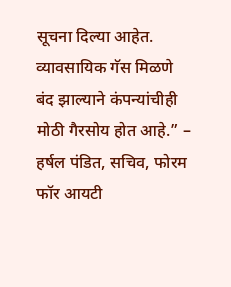सूचना दिल्या आहेत. व्यावसायिक गॅस मिळणे बंद झाल्याने कंपन्यांचीही मोठी गैरसोय होत आहे.” – हर्षल पंडित, सचिव, फोरम फॉर आयटी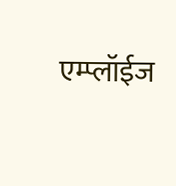एम्प्लॉईज